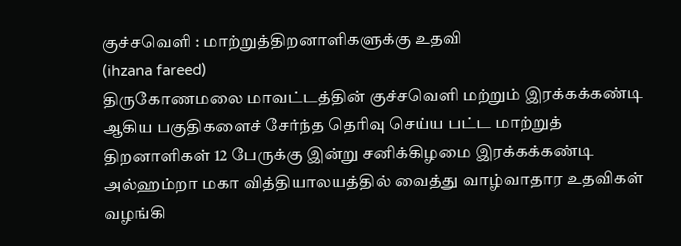குச்சவெளி : மாற்றுத்திறனாளிகளுக்கு உதவி
(ihzana fareed)
திருகோணமலை மாவட்டத்தின் குச்சவெளி மற்றும் இரக்கக்கண்டி ஆகிய பகுதிகளைச் சேர்ந்த தெரிவு செய்ய பட்ட மாற்றுத் திறனாளிகள் 12 பேருக்கு இன்று சனிக்கிழமை இரக்கக்கண்டி அல்ஹம்றா மகா வித்தியாலயத்தில் வைத்து வாழ்வாதார உதவிகள் வழங்கி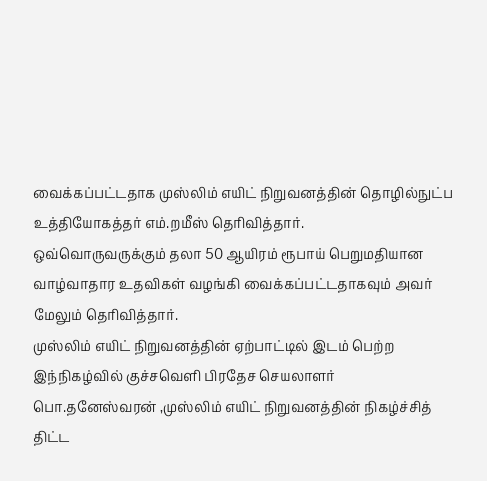வைக்கப்பட்டதாக முஸ்லிம் எயிட் நிறுவனத்தின் தொழில்நுட்ப உத்தியோகத்தர் எம்.றமீஸ் தெரிவித்தார்.
ஒவ்வொருவருக்கும் தலா 50 ஆயிரம் ரூபாய் பெறுமதியான வாழ்வாதார உதவிகள் வழங்கி வைக்கப்பட்டதாகவும் அவர் மேலும் தெரிவித்தார்.
முஸ்லிம் எயிட் நிறுவனத்தின் ஏற்பாட்டில் இடம் பெற்ற இந்நிகழ்வில் குச்சவெளி பிரதேச செயலாளர் பொ.தனேஸ்வரன் ,முஸ்லிம் எயிட் நிறுவனத்தின் நிகழ்ச்சித் திட்ட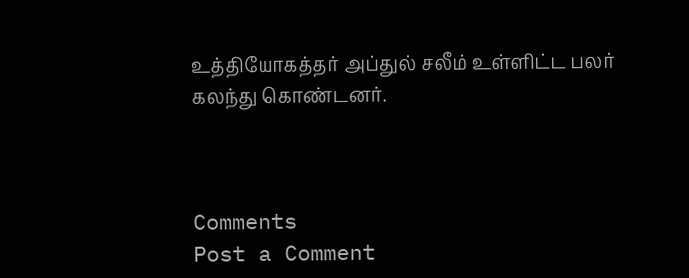உத்தியோகத்தர் அப்துல் சலீம் உள்ளிட்ட பலர் கலந்து கொண்டனர்.



Comments
Post a Comment